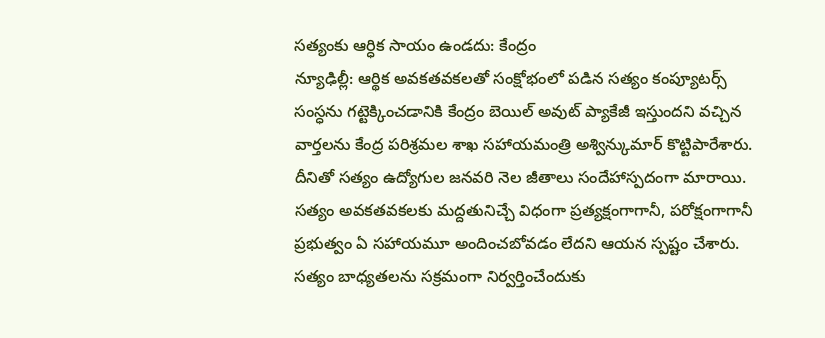సత్యంకు ఆర్ధిక సాయం ఉండదు: కేంద్రం
న్యూఢిల్లీ: ఆర్థిక అవకతవకలతో సంక్షోభంలో పడిన సత్యం కంప్యూటర్స్ సంస్ధను గట్టెక్కించడానికి కేంద్రం బెయిల్ అవుట్ ప్యాకేజీ ఇస్తుందని వచ్చిన వార్తలను కేంద్ర పరిశ్రమల శాఖ సహాయమంత్రి అశ్విన్కుమార్ కొట్టిపారేశారు. దీనితో సత్యం ఉద్యోగుల జనవరి నెల జీతాలు సందేహాస్పదంగా మారాయి.
సత్యం అవకతవకలకు మద్దతునిచ్చే విధంగా ప్రత్యక్షంగాగానీ, పరోక్షంగాగానీ ప్రభుత్వం ఏ సహాయమూ అందించబోవడం లేదని ఆయన స్పష్టం చేశారు. సత్యం బాధ్యతలను సక్రమంగా నిర్వర్తించేందుకు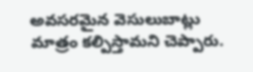అవసరమైన వెసులుబాట్లు మాత్రం కల్పిస్తామని చెప్పారు.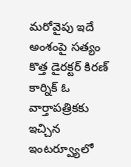మరోవైపు ఇదే అంశంపై సత్యం కొత్త డైరక్టర్ కిరణ్ కార్నిక్ ఓ వార్తాపత్రికకు ఇచ్చిన ఇంటర్వ్యూలో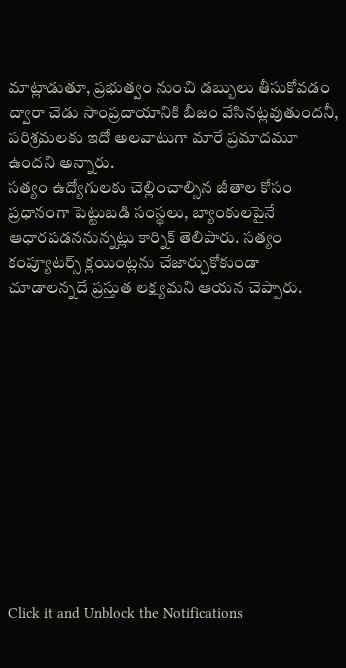మాట్లాడుతూ, ప్రభుత్వం నుంచి డబ్బులు తీసుకోవడం ద్వారా చెడు సాంప్రదాయానికి బీజం వేసినట్లవుతుందనీ, పరిశ్రమలకు ఇదో అలవాటుగా మారే ప్రమాదమూ ఉందని అన్నారు.
సత్యం ఉద్యోగులకు చెల్లించాల్సిన జీతాల కోసం ప్రధానంగా పెట్టుబడి సంస్థలు, బ్యాంకులపైనే ఆధారపడననున్నట్లు కార్నిక్ తెలిపారు. సత్యం కంప్యూటర్స్ క్లయింట్లను చేజార్చుకోకుండా చూడాలన్నదే ప్రస్తుత లక్ష్యమని ఆయన చెప్పారు.












Click it and Unblock the Notifications